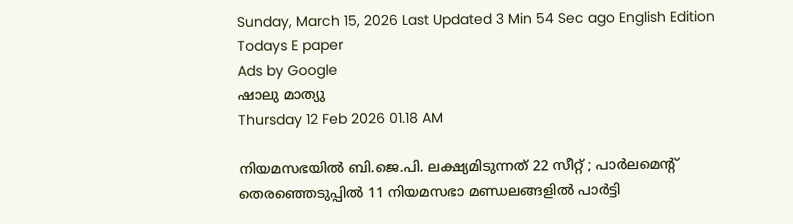Sunday, March 15, 2026 Last Updated 3 Min 54 Sec ago English Edition
Todays E paper
Ads by Google
ഷാലു മാത്യു
Thursday 12 Feb 2026 01.18 AM

നിയമസഭയില്‍ ബി.ജെ.പി. ലക്ഷ്യമിടുന്നത്‌ 22 സീറ്റ്‌ ; പാര്‍ലമെന്റ്‌ തെരഞ്ഞെടുപ്പില്‍ 11 നിയമസഭാ മണ്ഡലങ്ങളില്‍ പാര്‍ട്ടി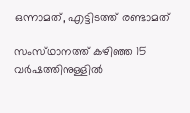ഒന്നാമത്, എട്ടിടത്ത് രണ്ടാമത്

സംസ്‌ഥാനത്ത്‌ കഴിഞ്ഞ 15 വര്‍ഷത്തിനുള്ളില്‍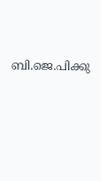ബി.ജെ.പിക്കു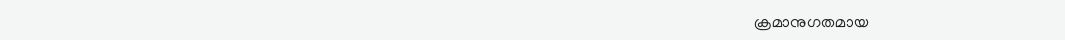ക്രമാനുഗതമായ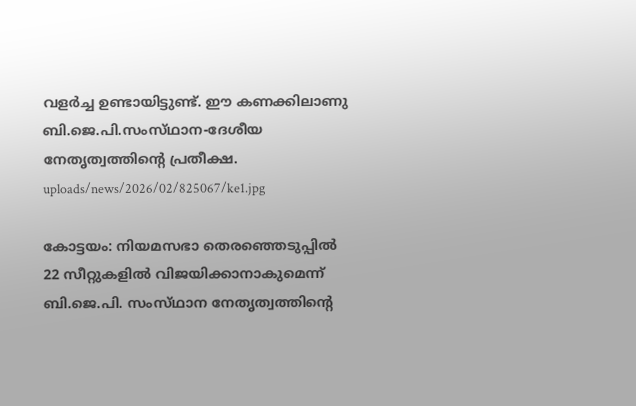വളര്‍ച്ച ഉണ്ടായിട്ടുണ്ട്‌. ഈ കണക്കിലാണു ബി.ജെ.പി.സംസ്‌ഥാന-ദേശീയ നേതൃത്വത്തിന്റെ പ്രതീക്ഷ.
uploads/news/2026/02/825067/ke1.jpg

കോട്ടയം: നിയമസഭാ തെരഞ്ഞെടുപ്പില്‍ 22 സീറ്റുകളില്‍ വിജയിക്കാനാകുമെന്ന്‌ ബി.ജെ.പി. സംസ്‌ഥാന നേതൃത്വത്തിന്റെ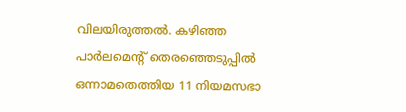വിലയിരുത്തല്‍. കഴിഞ്ഞ പാര്‍ലമെന്റ്‌ തെരഞ്ഞെടുപ്പില്‍ ഒന്നാമതെത്തിയ 11 നിയമസഭാ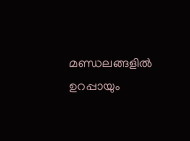മണ്ഡലങ്ങളില്‍ ഉറപ്പായും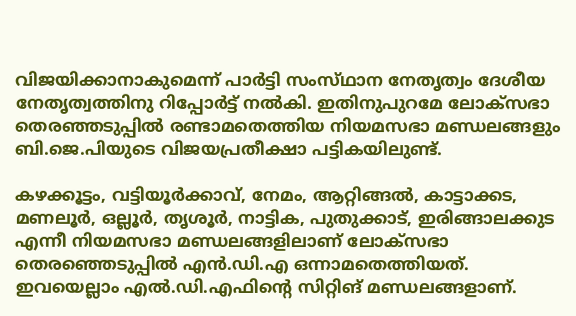വിജയിക്കാനാകുമെന്ന്‌ പാര്‍ട്ടി സംസ്‌ഥാന നേതൃത്വം ദേശീയ നേതൃത്വത്തിനു റിപ്പോര്‍ട്ട്‌ നല്‍കി. ഇതിനുപുറമേ ലോക്‌സഭാ തെരഞ്ഞടുപ്പില്‍ രണ്ടാമതെത്തിയ നിയമസഭാ മണ്ഡലങ്ങളും ബി.ജെ.പിയുടെ വിജയപ്രതീക്ഷാ പട്ടികയിലുണ്ട്‌.

കഴക്കൂട്ടം, വട്ടിയൂര്‍ക്കാവ്‌, നേമം, ആറ്റിങ്ങല്‍, കാട്ടാക്കട, മണലൂര്‍, ഒല്ലൂര്‍, തൃശൂര്‍, നാട്ടിക, പുതുക്കാട്‌, ഇരിങ്ങാലക്കുട എന്നീ നിയമസഭാ മണ്ഡലങ്ങളിലാണ്‌ ലോക്‌സഭാ തെരഞ്ഞെടുപ്പില്‍ എന്‍.ഡി.എ ഒന്നാമതെത്തിയത്‌. ഇവയെല്ലാം എല്‍.ഡി.എഫിന്റെ സിറ്റിങ്‌ മണ്ഡലങ്ങളാണ്‌.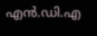എന്‍.ഡി.എ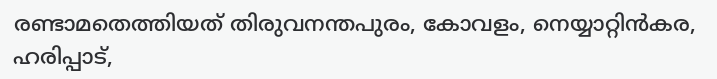രണ്ടാമതെത്തിയത്‌ തിരുവനന്തപുരം, കോവളം, നെയ്യാറ്റിന്‍കര, ഹരിപ്പാട്‌,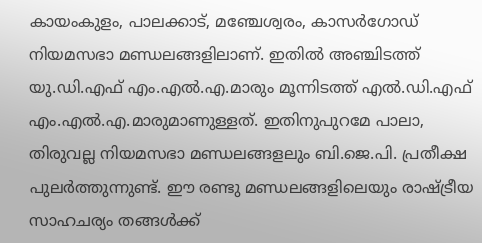കായംകുളം, പാലക്കാട്‌, മഞ്ചേശ്വരം, കാസര്‍ഗോഡ്‌ നിയമസഭാ മണ്ഡലങ്ങളിലാണ്‌. ഇതില്‍ അഞ്ചിടത്ത്‌ യു.ഡി.എഫ്‌ എം.എല്‍.എ.മാരും മൂന്നിടത്ത്‌ എല്‍.ഡി.എഫ്‌ എം.എല്‍.എ.മാരുമാണുള്ളത്‌. ഇതിനുപുറമേ പാലാ, തിരുവല്ല നിയമസഭാ മണ്ഡലങ്ങളലും ബി.ജെ.പി. പ്രതീക്ഷ പുലര്‍ത്തുന്നുണ്ട്‌. ഈ രണ്ടു മണ്ഡലങ്ങളിലെയും രാഷ്‌ട്രീയ സാഹചര്യം തങ്ങള്‍ക്ക്‌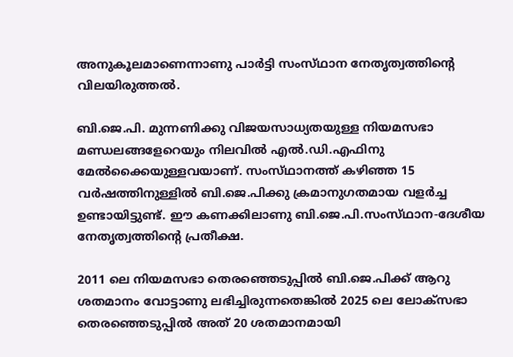അനുകൂലമാണെന്നാണു പാര്‍ട്ടി സംസ്‌ഥാന നേതൃത്വത്തിന്റെ വിലയിരുത്തല്‍.

ബി.ജെ.പി. മുന്നണിക്കു വിജയസാധ്യതയുള്ള നിയമസഭാ മണ്ഡലങ്ങളേറെയും നിലവില്‍ എല്‍.ഡി.എഫിനു മേല്‍ക്കൈയുള്ളവയാണ്‌. സംസ്‌ഥാനത്ത്‌ കഴിഞ്ഞ 15 വര്‍ഷത്തിനുള്ളില്‍ ബി.ജെ.പിക്കു ക്രമാനുഗതമായ വളര്‍ച്ച ഉണ്ടായിട്ടുണ്ട്‌. ഈ കണക്കിലാണു ബി.ജെ.പി.സംസ്‌ഥാന-ദേശീയ നേതൃത്വത്തിന്റെ പ്രതീക്ഷ.

2011 ലെ നിയമസഭാ തെരഞ്ഞെടുപ്പില്‍ ബി.ജെ.പിക്ക്‌ ആറു ശതമാനം വോട്ടാണു ലഭിച്ചിരുന്നതെങ്കില്‍ 2025 ലെ ലോക്‌സഭാ തെരഞ്ഞെടുപ്പില്‍ അത്‌ 20 ശതമാനമായി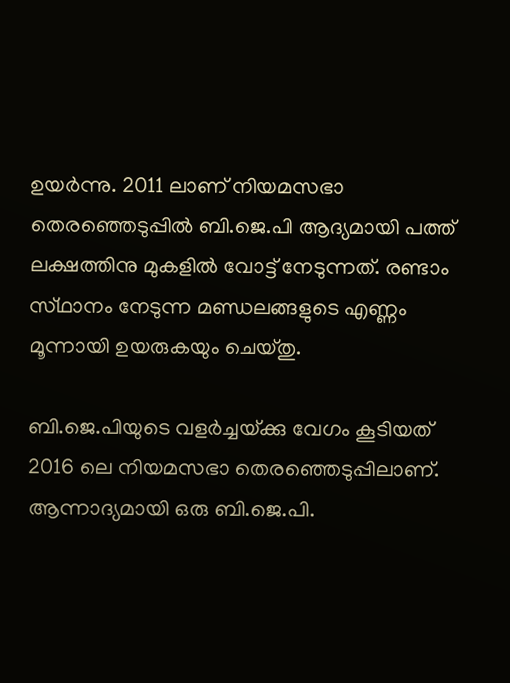ഉയര്‍ന്നു. 2011 ലാണ്‌ നിയമസഭാ തെരഞ്ഞെടുപ്പില്‍ ബി.ജെ.പി ആദ്യമായി പത്ത്‌ ലക്ഷത്തിനു മുകളില്‍ വോട്ട്‌ നേടുന്നത്‌. രണ്ടാം സ്‌ഥാനം നേടുന്ന മണ്ഡലങ്ങളുടെ എണ്ണം മൂന്നായി ഉയരുകയും ചെയ്‌തു.

ബി.ജെ.പിയുടെ വളര്‍ച്ചയ്‌ക്കു വേഗം കൂടിയത്‌ 2016 ലെ നിയമസഭാ തെരഞ്ഞെടുപ്പിലാണ്‌. ആന്നാദ്യമായി ഒരു ബി.ജെ.പി.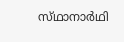സ്‌ഥാനാര്‍ഥി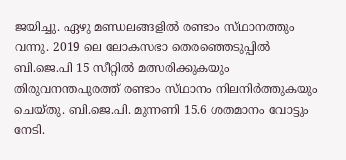ജയിച്ചു. ഏഴു മണ്ഡലങ്ങളില്‍ രണ്ടാം സ്‌ഥാനത്തും വന്നു. 2019 ലെ ലോകസഭാ തെരഞ്ഞെടുപ്പില്‍ ബി.ജെ.പി 15 സീറ്റില്‍ മത്സരിക്കുകയും തിരുവനന്തപുരത്ത്‌ രണ്ടാം സ്‌ഥാനം നിലനിര്‍ത്തുകയും ചെയ്‌തു. ബി.ജെ.പി. മുന്നണി 15.6 ശതമാനം വോട്ടും നേടി.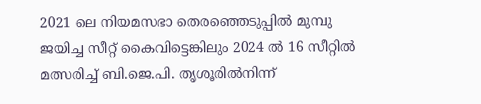2021 ലെ നിയമസഭാ തെരഞ്ഞെടുപ്പില്‍ മുമ്പു ജയിച്ച സീറ്റ്‌ കൈവിട്ടെങ്കിലും 2024 ല്‍ 16 സീറ്റില്‍ മത്സരിച്ച്‌ ബി.ജെ.പി. തൃശൂരില്‍നിന്ന്‌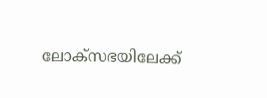ലോക്‌സഭയിലേക്ക്‌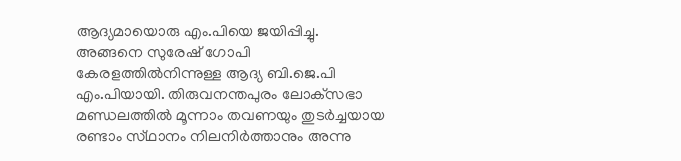ആദ്യമായൊരു എം.പിയെ ജയിപ്പിച്ചു. അങ്ങനെ സുരേഷ്‌ ഗോപി കേരളത്തില്‍നിന്നുള്ള ആദ്യ ബി.ജെ.പി എം.പിയായി. തിരുവനന്തപുരം ലോക്‌സഭാ മണ്ഡലത്തില്‍ മൂന്നാം തവണയും തുടര്‍ച്ചയായ രണ്ടാം സ്‌ഥാനം നിലനിര്‍ത്താനും അന്നു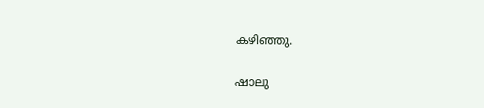കഴിഞ്ഞു.

ഷാലു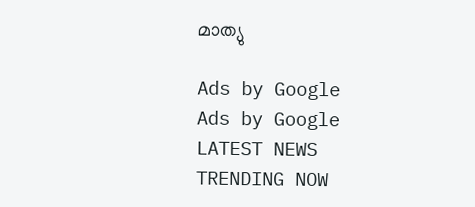മാത്യു

Ads by Google
Ads by Google
LATEST NEWS
TRENDING NOW